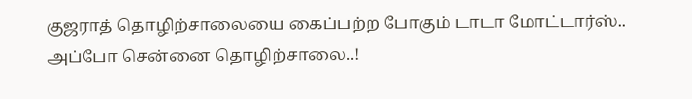குஜராத் தொழிற்சாலையை கைப்பற்ற போகும் டாடா மோட்டார்ஸ்.. அப்போ சென்னை தொழிற்சாலை..!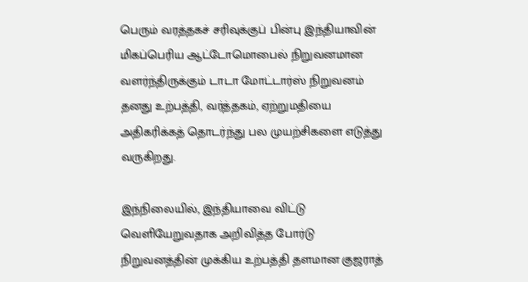பெரும் வரத்தகச் சரிவுக்குப் பின்பு இந்தியாவின் மிகப்பெரிய ஆட்டோமொபைல் நிறுவனமான வளர்ந்திருக்கும் டாடா மோட்டார்ஸ் நிறுவனம் தனது உற்பத்தி, வர்த்தகம், ஏற்றுமதியை அதிகரிக்கத் தொடர்ந்து பல முயற்சிகளை எடுத்து வருகிறது.

இந்நிலையில், இந்தியாவை விட்டு வெளியேறுவதாக அறிவித்த போர்டு நிறுவனத்தின் முக்கிய உற்பத்தி தளமான குஜராத்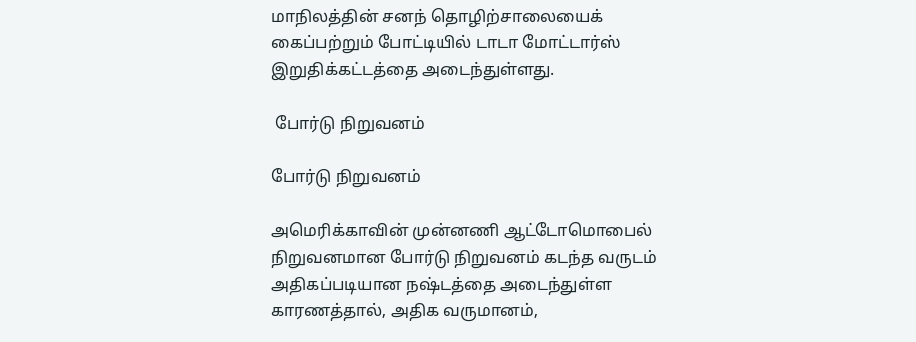மாநிலத்தின் சனந் தொழிற்சாலையைக் கைப்பற்றும் போட்டியில் டாடா மோட்டார்ஸ் இறுதிக்கட்டத்தை அடைந்துள்ளது.

 போர்டு நிறுவனம்

போர்டு நிறுவனம்

அமெரிக்காவின் முன்னணி ஆட்டோமொபைல் நிறுவனமான போர்டு நிறுவனம் கடந்த வருடம் அதிகப்படியான நஷ்டத்தை அடைந்துள்ள காரணத்தால், அதிக வருமானம்,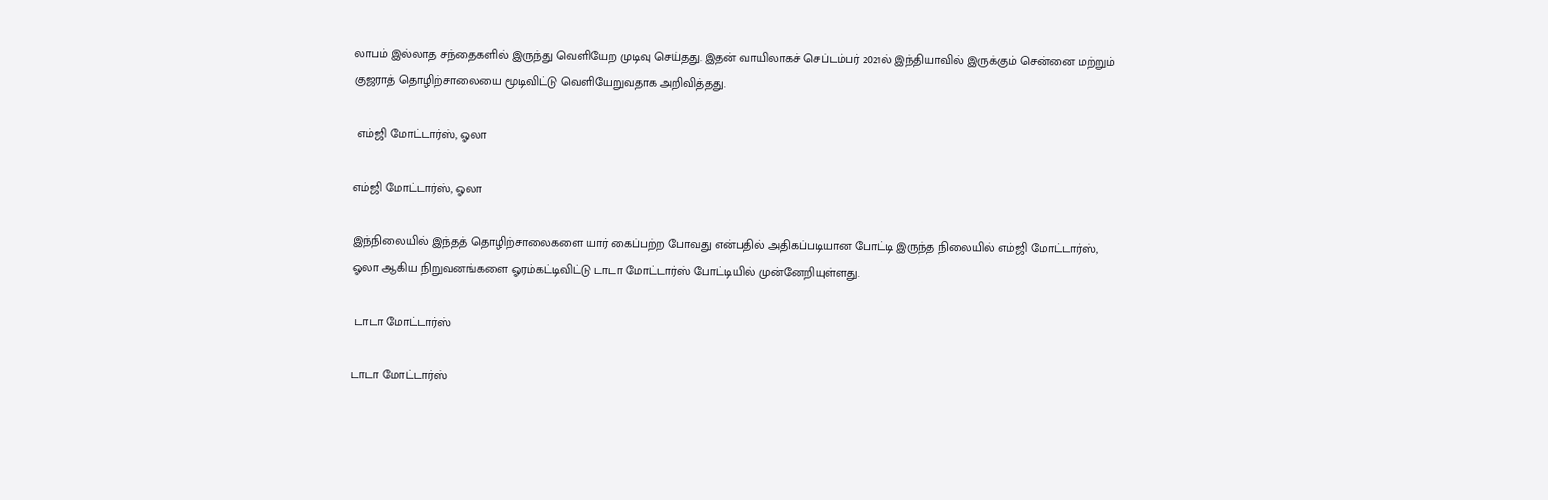லாபம் இல்லாத சந்தைகளில் இருந்து வெளியேற முடிவு செய்தது. இதன் வாயிலாகச் செப்டம்பர் 2021ல் இந்தியாவில் இருக்கும் சென்னை மற்றும் குஜராத் தொழிற்சாலையை மூடிவிட்டு வெளியேறுவதாக அறிவித்தது.

 எம்ஜி மோட்டார்ஸ், ஓலா

எம்ஜி மோட்டார்ஸ், ஓலா

இந்நிலையில் இந்தத் தொழிற்சாலைகளை யார் கைப்பற்ற போவது என்பதில் அதிகப்படியான போட்டி இருந்த நிலையில் எம்ஜி மோட்டார்ஸ், ஓலா ஆகிய நிறுவனங்களை ஓரம்கட்டிவிட்டு டாடா மோட்டார்ஸ் போட்டியில் முன்னேறியுள்ளது.

 டாடா மோட்டார்ஸ்

டாடா மோட்டார்ஸ்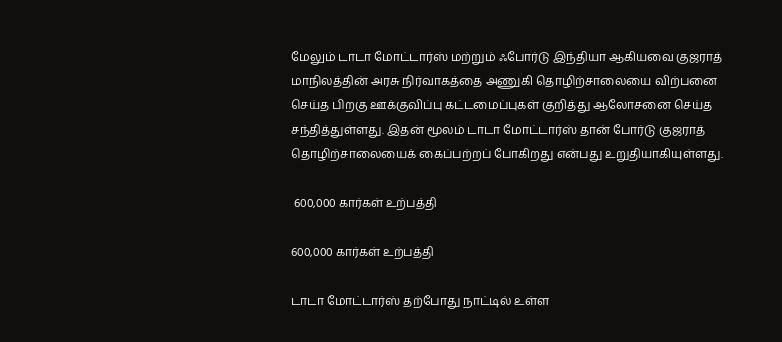மேலும் டாடா மோட்டார்ஸ் மற்றும் ஃபோர்டு இந்தியா ஆகியவை குஜராத் மாநிலத்தின் அரசு நிர்வாகத்தை அணுகி தொழிற்சாலையை விற்பனை செய்த பிறகு ஊக்குவிப்பு கட்டமைப்புகள் குறித்து ஆலோசனை செய்த சந்தித்துள்ளது. இதன் மூலம் டாடா மோட்டார்ஸ் தான் போர்டு குஜராத் தொழிற்சாலையைக் கைப்பற்றப் போகிறது என்பது உறுதியாகியுள்ளது.

 600,000 கார்கள் உற்பத்தி

600,000 கார்கள் உற்பத்தி

டாடா மோட்டார்ஸ் தற்போது நாட்டில் உள்ள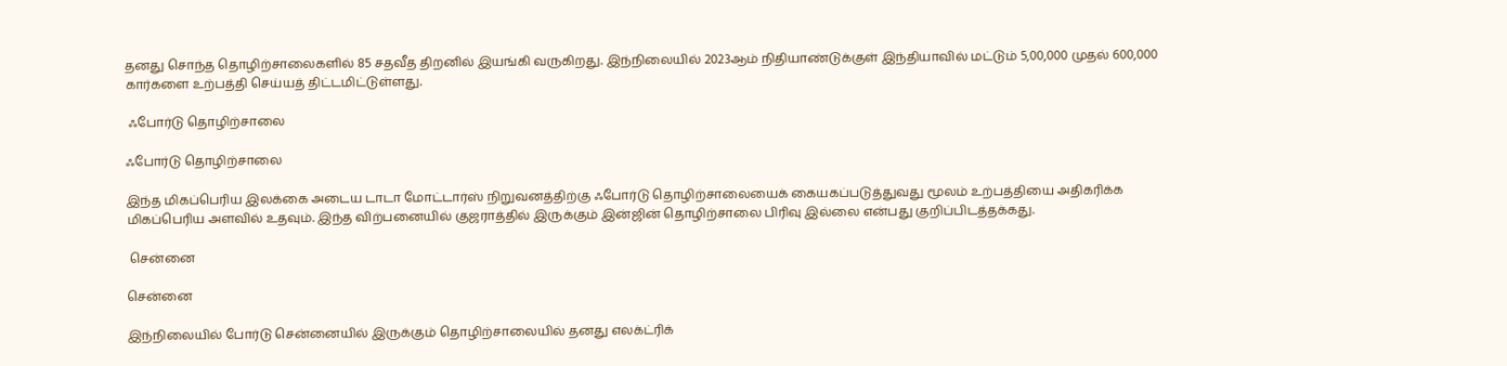தனது சொந்த தொழிற்சாலைகளில் 85 சதவீத திறனில் இயங்கி வருகிறது. இந்நிலையில் 2023ஆம் நிதியாண்டுக்குள் இந்தியாவில் மட்டும் 5,00,000 முதல் 600,000 கார்களை உற்பத்தி செய்யத் திட்டமிட்டுள்ளது.

 ஃபோர்டு தொழிற்சாலை

ஃபோர்டு தொழிற்சாலை

இந்த மிகப்பெரிய இலக்கை அடைய டாடா மோட்டார்ஸ் நிறுவனத்திற்கு ஃபோர்டு தொழிற்சாலையைக் கையகப்படுத்துவது மூலம் உற்பத்தியை அதிகரிக்க மிகப்பெரிய அளவில் உதவும். இந்த விற்பனையில் குஜராத்தில் இருக்கும் இன்ஜின் தொழிற்சாலை பிரிவு இல்லை என்பது குறிப்பிடத்தக்கது.

 சென்னை

சென்னை

இந்நிலையில் போர்டு சென்னையில் இருக்கும் தொழிற்சாலையில் தனது எலக்ட்ரிக்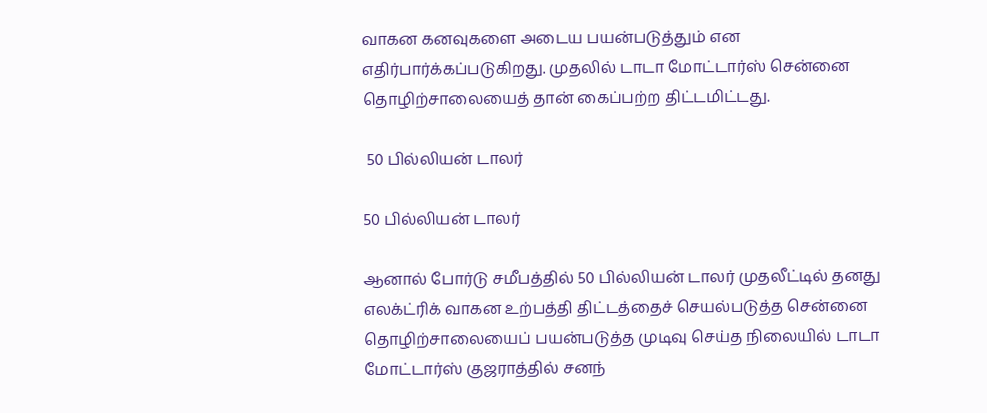வாகன கனவுகளை அடைய பயன்படுத்தும் என எதிர்பார்க்கப்படுகிறது. முதலில் டாடா மோட்டார்ஸ் சென்னை தொழிற்சாலையைத் தான் கைப்பற்ற திட்டமிட்டது.

 50 பில்லியன் டாலர்

50 பில்லியன் டாலர்

ஆனால் போர்டு சமீபத்தில் 50 பில்லியன் டாலர் முதலீட்டில் தனது எலக்ட்ரிக் வாகன உற்பத்தி திட்டத்தைச் செயல்படுத்த சென்னை தொழிற்சாலையைப் பயன்படுத்த முடிவு செய்த நிலையில் டாடா மோட்டார்ஸ் குஜராத்தில் சனந்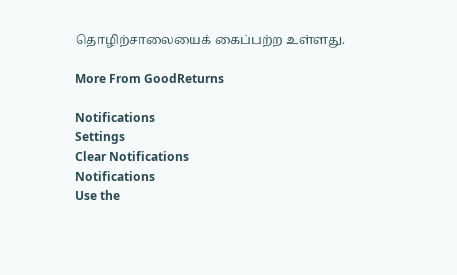தொழிற்சாலையைக் கைப்பற்ற உள்ளது.

More From GoodReturns

Notifications
Settings
Clear Notifications
Notifications
Use the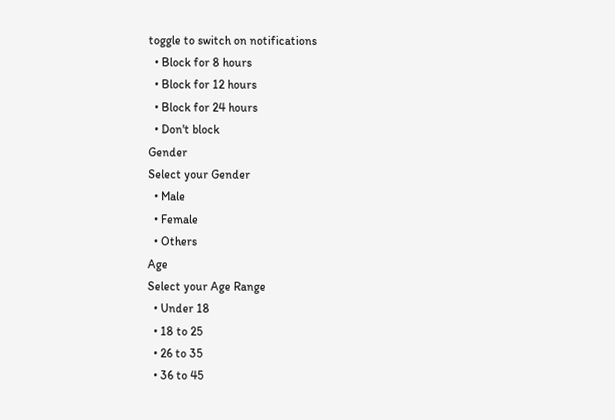toggle to switch on notifications
  • Block for 8 hours
  • Block for 12 hours
  • Block for 24 hours
  • Don't block
Gender
Select your Gender
  • Male
  • Female
  • Others
Age
Select your Age Range
  • Under 18
  • 18 to 25
  • 26 to 35
  • 36 to 45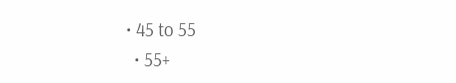• 45 to 55
  • 55+